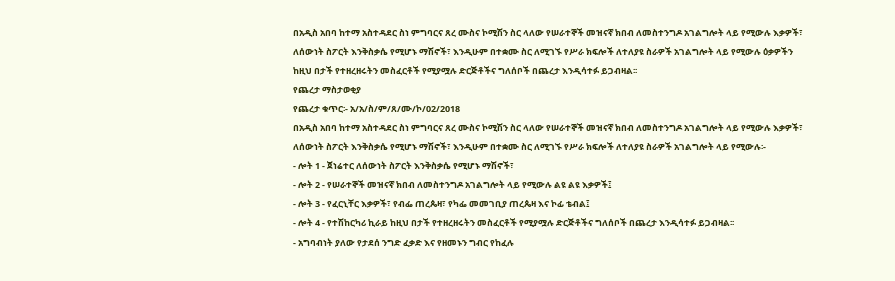በአዲስ አበባ ከተማ አስተዳደር ስነ ምግባርና ጸረ ሙስና ኮሚሽን ስር ላለው የሠራተኞች መዝናኛ ክበብ ለመስተንግዶ አገልግሎት ላይ የሚውሉ እቃዎች፣ ለሰውነት ስፖርት እንቅስቃሴ የሚሆኑ ማሽኖች፣ እንዲሁም በተቋሙ ስር ለሚገኙ የሥራ ክፍሎች ለተለያዩ ስራዎች አገልግሎት ላይ የሚውሉ ዕቃዎችን ከዚህ በታች የተዘረዘሩትን መስፈርቶች የሚያሟሉ ድርጅቶችና ግለሰቦች በጨረታ እንዲሳተፉ ይጋብዛል፡፡
የጨረታ ማስታወቂያ
የጨረታ ቁጥር፡- አ/አ/ስ/ም/ጸ/ሙ/ኮ/02/2018
በአዲስ አበባ ከተማ አስተዳደር ስነ ምግባርና ጸረ ሙስና ኮሚሽን ስር ላለው የሠራተኞች መዝናኛ ክበብ ለመስተንግዶ አገልግሎት ላይ የሚውሉ እቃዎች፣ ለሰውነት ስፖርት እንቅስቃሴ የሚሆኑ ማሽኖች፣ እንዲሁም በተቋሙ ስር ለሚገኙ የሥራ ክፍሎች ለተለያዩ ስራዎች አገልግሎት ላይ የሚውሉ፡-
- ሎት 1 - ጀነሬተር ለሰውነት ስፖርት እንቅስቃሴ የሚሆኑ ማሽኖች፣
- ሎት 2 - የሠራተኞች መዝናኛ ክበብ ለመስተንግዶ አገልግሎት ላይ የሚውሉ ልዩ ልዩ እቃዎች፤
- ሎት 3 - የፈርኒቸር እቃዎች፣ የብፌ ጠረጴዛ፣ የካፌ መመገቢያ ጠረጴዛ እና ኮፊ ቴብል፤
- ሎት 4 - የተሽከርካሪ ኪራይ ከዚህ በታች የተዘረዘሩትን መስፈርቶች የሚያሟሉ ድርጅቶችና ግለሰቦች በጨረታ እንዲሳተፉ ይጋብዛል፡፡
- አግባብነት ያለው የታደሰ ንግድ ፈቃድ እና የዘመኑን ግብር የከፈሉ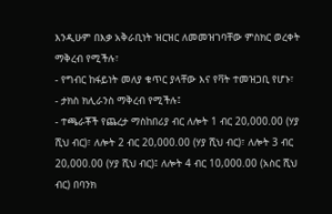እንዲሁም በእቃ አቅራቢነት ዝርዝር ለመመዝገባቸው ምስክር ወረቀት ማቅረብ የሚችሉ፣
- የግብር ከፋይነት መለያ ቁጥር ያላቸው እና የቫት ተመዝጋቢ የሆኑ፣
- ታክስ ክሊራንስ ማቅረብ የሚችሉ፤
- ተጫራቾች የጨረታ ማስከበሪያ ብር ለሎት 1 ብር 20,000.00 (ሃያ ሺህ ብር)፣ ለሎት 2 ብር 20,000.00 (ሃያ ሺህ ብር)፣ ለሎት 3 ብር 20,000.00 (ሃያ ሺህ ብር)፤ ለሎት 4 ብር 10,000.00 (አስር ሺህ ብር) በባንክ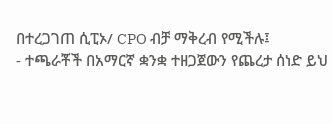በተረጋገጠ ሲፒኦ/ CPO ብቻ ማቅረብ የሚችሉ፤
- ተጫራቾች በአማርኛ ቋንቋ ተዘጋጀውን የጨረታ ሰነድ ይህ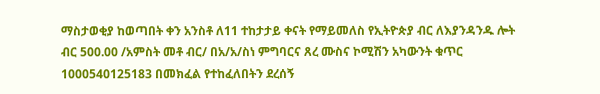ማስታወቂያ ከወጣበት ቀን አንስቶ ለ11 ተከታታይ ቀናት የማይመለስ የኢትዮጵያ ብር ለእያንዳንዱ ሎት ብር 500.00 /አምስት መቶ ብር/ በአ/አ/ስነ ምግባርና ጸረ ሙስና ኮሚሽን አካውንት ቁጥር 1000540125183 በመክፈል የተከፈለበትን ደረሰኝ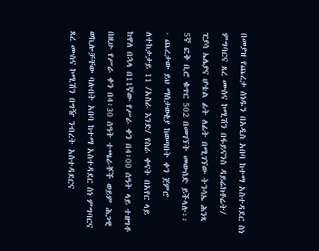በመያዝ የጨረታ ሰነዱን በአዲስ አበባ ከተማ አስተዳደር ስነ ምግባርና ጸረ ሙስና ኮሚሽን በፋይናንስ ዳይሬክቶሬት/ ፒያሳ ኤሌያና ሆቴል ፊት ለፊት በሚገኘው ትንሳኤ ሕንጻ 5ኛ ፎቅ ቢሮ ቁጥር 502 በመገኘት መውሰድ ይችላሉ፡፡
- ጨረታው ይህ ማስታወቂያ ከወጣበት ቀን ጀምሮ ለተከታታይ 11 /አስራ እንድ/ የስራ ቀናት በአየር ላይ ከዋለ በኋላ በ11ኛው የሥራ ቀን በ4፡00 ሰዓት ላይ ተዘግቶ በዚሁ የሥራ ቀን በ4፡30 ሰዓት ተጫራቾች ወይም ሕጋዊ ወኪሎቻቸው ባሉበት አበባ ከተማ አስተዳደር ስነ ምግባርና ጸረ ሙስና ኮሚሽን በግዥ ንብረት አስተዳደርና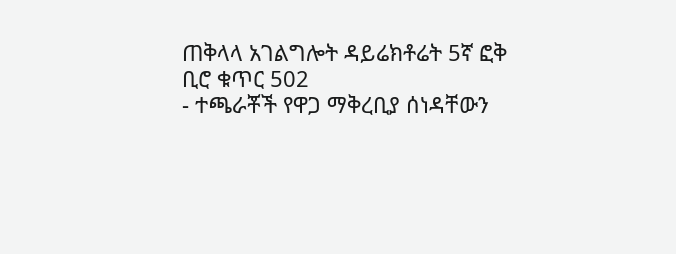ጠቅላላ አገልግሎት ዳይሬክቶሬት 5ኛ ፎቅ ቢሮ ቁጥር 502
- ተጫራቾች የዋጋ ማቅረቢያ ሰነዳቸውን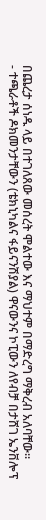በጨረታ ሰነዱ ላይ በተገለጸው መሰረት ሞልተው እና ማህተም በማድረግ ማቅረብ አለባቸው።
- ተጫራቶች ዶክመንታቸውን (ቴክኒካልና ፋይናንሽያል) ዋናውንና ኮፒውን ለየብቻ በታሸገ ኤንቨሎፕ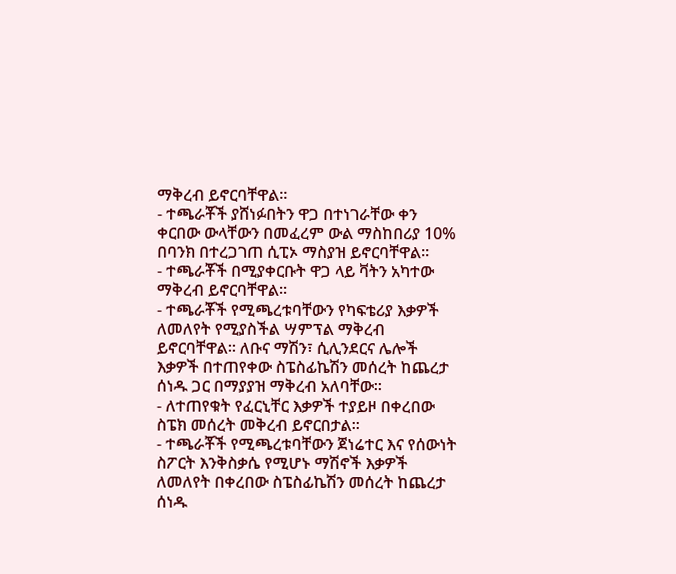ማቅረብ ይኖርባቸዋል፡፡
- ተጫራቾች ያሸነፉበትን ዋጋ በተነገራቸው ቀን ቀርበው ውላቸውን በመፈረም ውል ማስከበሪያ 10% በባንክ በተረጋገጠ ሲፒኦ ማስያዝ ይኖርባቸዋል፡፡
- ተጫራቾች በሚያቀርቡት ዋጋ ላይ ቫትን አካተው ማቅረብ ይኖርባቸዋል፡፡
- ተጫራቾች የሚጫረቱባቸውን የካፍቴሪያ እቃዎች ለመለየት የሚያስችል ሣምፕል ማቅረብ ይኖርባቸዋል፡፡ ለቡና ማሽን፣ ሲሊንደርና ሌሎች እቃዎች በተጠየቀው ስፔስፊኬሽን መሰረት ከጨረታ ሰነዱ ጋር በማያያዝ ማቅረብ አለባቸው።
- ለተጠየቁት የፈርኒቸር እቃዎች ተያይዞ በቀረበው ስፔክ መሰረት መቅረብ ይኖርበታል፡፡
- ተጫራቾች የሚጫረቱባቸውን ጀነሬተር እና የሰውነት ስፖርት እንቅስቃሴ የሚሆኑ ማሽኖች እቃዎች ለመለየት በቀረበው ስፔስፊኬሽን መሰረት ከጨረታ ሰነዱ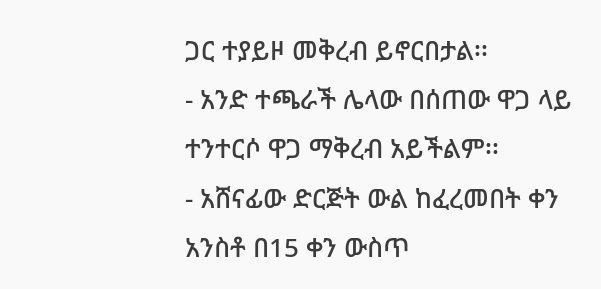ጋር ተያይዞ መቅረብ ይኖርበታል፡፡
- አንድ ተጫራች ሌላው በሰጠው ዋጋ ላይ ተንተርሶ ዋጋ ማቅረብ አይችልም፡፡
- አሸናፊው ድርጅት ውል ከፈረመበት ቀን አንስቶ በ15 ቀን ውስጥ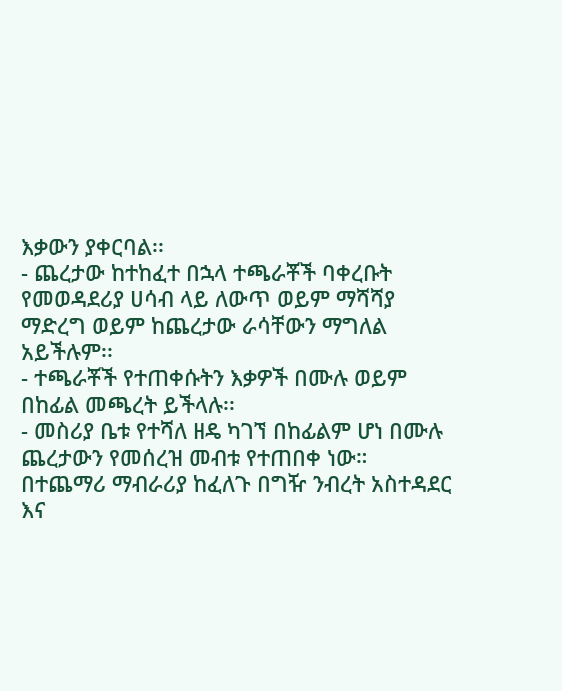እቃውን ያቀርባል፡፡
- ጨረታው ከተከፈተ በኋላ ተጫራቾች ባቀረቡት የመወዳደሪያ ሀሳብ ላይ ለውጥ ወይም ማሻሻያ ማድረግ ወይም ከጨረታው ራሳቸውን ማግለል አይችሉም፡፡
- ተጫራቾች የተጠቀሱትን እቃዎች በሙሉ ወይም በከፊል መጫረት ይችላሉ፡፡
- መስሪያ ቤቱ የተሻለ ዘዴ ካገኘ በከፊልም ሆነ በሙሉ ጨረታውን የመሰረዝ መብቱ የተጠበቀ ነው።
በተጨማሪ ማብራሪያ ከፈለጉ በግዥ ንብረት አስተዳደር እና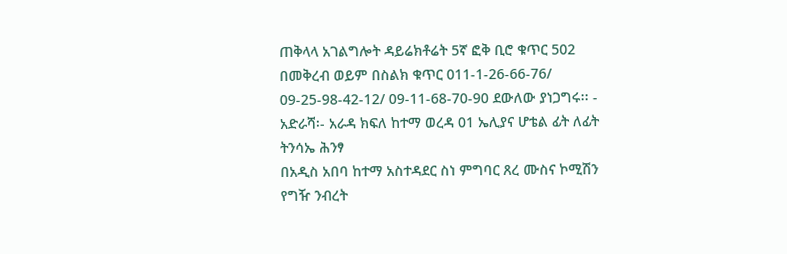ጠቅላላ አገልግሎት ዳይሬክቶሬት 5ኛ ፎቅ ቢሮ ቁጥር 502 በመቅረብ ወይም በስልክ ቁጥር 011-1-26-66-76/ 09-25-98-42-12/ 09-11-68-70-90 ደውለው ያነጋግሩ፡፡ -
አድራሻ፡- አራዳ ክፍለ ከተማ ወረዳ 01 ኤሊያና ሆቴል ፊት ለፊት ትንሳኤ ሕንፃ
በአዲስ አበባ ከተማ አስተዳደር ስነ ምግባር ጸረ ሙስና ኮሚሽን የግዥ ንብረት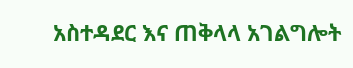አስተዳደር እና ጠቅላላ አገልግሎት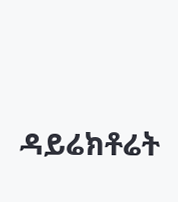ዳይሬክቶሬት